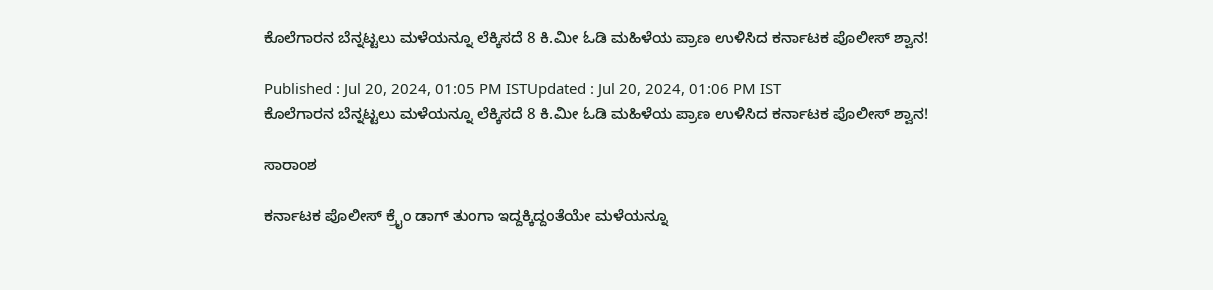ಕೊಲೆಗಾರನ ಬೆನ್ನಟ್ಟಲು ಮಳೆಯನ್ನೂ ಲೆಕ್ಕಿಸದೆ 8 ಕಿ.ಮೀ ಓಡಿ ಮಹಿಳೆಯ ಪ್ರಾಣ ಉಳಿಸಿದ ಕರ್ನಾಟಕ ಪೊಲೀಸ್ ಶ್ವಾನ!

Published : Jul 20, 2024, 01:05 PM ISTUpdated : Jul 20, 2024, 01:06 PM IST
ಕೊಲೆಗಾರನ ಬೆನ್ನಟ್ಟಲು ಮಳೆಯನ್ನೂ ಲೆಕ್ಕಿಸದೆ 8 ಕಿ.ಮೀ ಓಡಿ ಮಹಿಳೆಯ ಪ್ರಾಣ ಉಳಿಸಿದ ಕರ್ನಾಟಕ ಪೊಲೀಸ್ ಶ್ವಾನ!

ಸಾರಾಂಶ

ಕರ್ನಾಟಕ ಪೊಲೀಸ್ ಕ್ರೈಂ ಡಾಗ್ ತುಂಗಾ ಇದ್ದಕ್ಕಿದ್ದಂತೆಯೇ ಮಳೆಯನ್ನೂ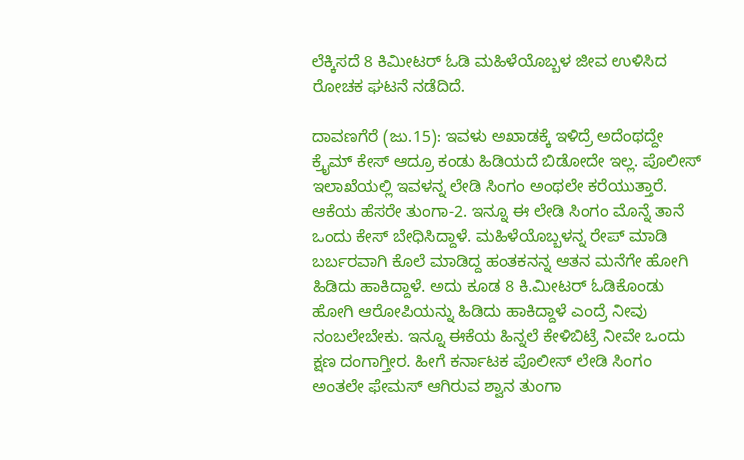ಲೆಕ್ಕಿಸದೆ 8 ಕಿಮೀಟರ್ ಓಡಿ ಮಹಿಳೆಯೊಬ್ಬಳ ಜೀವ ಉಳಿಸಿದ ರೋಚಕ ಘಟನೆ ನಡೆದಿದೆ.

ದಾವಣಗೆರೆ (ಜು.15): ಇವಳು ಅಖಾಡಕ್ಕೆ ಇಳಿದ್ರೆ ಅದೆಂಥದ್ದೇ ಕ್ರೈಮ್ ಕೇಸ್ ಆದ್ರೂ ಕಂಡು ಹಿಡಿಯದೆ ಬಿಡೋದೇ ಇಲ್ಲ. ಪೊಲೀಸ್ ಇಲಾಖೆಯಲ್ಲಿ ಇವಳನ್ನ ಲೇಡಿ ಸಿಂಗಂ ಅಂಥಲೇ ಕರೆಯುತ್ತಾರೆ. ಆಕೆಯ ಹೆಸರೇ ತುಂಗಾ-2. ಇನ್ನೂ ಈ ಲೇಡಿ ಸಿಂಗಂ ಮೊನ್ನೆ ತಾನೆ ಒಂದು ಕೇಸ್ ಬೇಧಿಸಿದ್ದಾಳೆ. ಮಹಿಳೆಯೊಬ್ಬಳನ್ನ ರೇಪ್ ಮಾಡಿ ಬರ್ಬರವಾಗಿ ಕೊಲೆ ಮಾಡಿದ್ದ ಹಂತಕನನ್ನ ಆತನ ಮನೆಗೇ ಹೋಗಿ ಹಿಡಿದು ಹಾಕಿದ್ದಾಳೆ. ಅದು ಕೂಡ 8 ಕಿ.ಮೀಟರ್‌ ಓಡಿಕೊಂಡು ಹೋಗಿ ಆರೋಪಿಯನ್ನು ಹಿಡಿದು ಹಾಕಿದ್ದಾಳೆ ಎಂದ್ರೆ ನೀವು ನಂಬಲೇಬೇಕು. ಇನ್ನೂ ಈಕೆಯ ಹಿನ್ನಲೆ ಕೇಳಿಬಿಟ್ರೆ ನೀವೇ ಒಂದು ಕ್ಷಣ ದಂಗಾಗ್ತೀರ. ಹೀಗೆ ಕರ್ನಾಟಕ ಪೊಲೀಸ್‌ ಲೇಡಿ ಸಿಂಗಂ ಅಂತಲೇ ಫೇಮಸ್ ಆಗಿರುವ ಶ್ವಾನ ತುಂಗಾ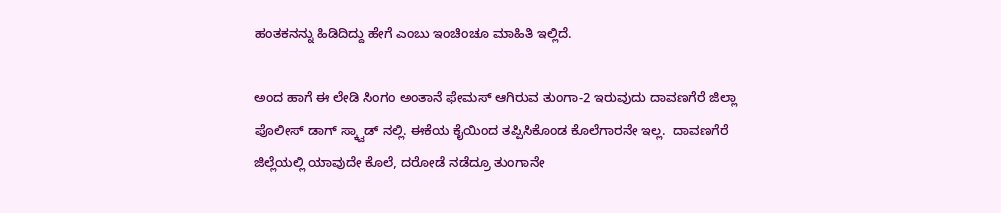ಹಂತಕನನ್ನು ಹಿಡಿದಿದ್ದು ಹೇಗೆ ಎಂಬು ಇಂಚಿಂಚೂ ಮಾಹಿತಿ ಇಲ್ಲಿದೆ.

ಅಂದ ಹಾಗೆ ಈ ಲೇಡಿ ಸಿಂಗಂ ಅಂತಾನೆ ಫೇಮಸ್‌ ಆಗಿರುವ ತುಂಗಾ-2 ಇರುವುದು ದಾವಣಗೆರೆ ಜಿಲ್ಲಾ ಪೊಲೀಸ್‌ ಡಾಗ್ ಸ್ಕ್ವಾಡ್‌ ನಲ್ಲಿ. ಈಕೆಯ ಕೈಯಿಂದ ತಪ್ಪಿಸಿಕೊಂಡ ಕೊಲೆಗಾರನೇ ಇಲ್ಲ.  ದಾವಣಗೆರೆ ಜಿಲ್ಲೆಯಲ್ಲಿ ಯಾವುದೇ ಕೊಲೆ, ದರೋಡೆ ನಡೆದ್ರೂ ತುಂಗಾನೇ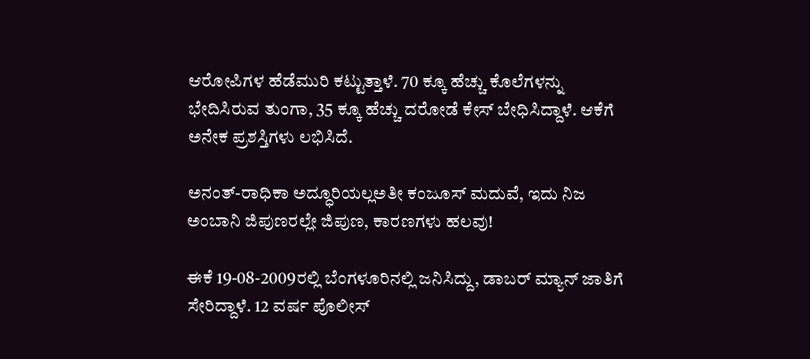ಆರೋಪಿಗಳ ಹೆಡೆಮುರಿ ಕಟ್ಟುತ್ತಾಳೆ. 70 ಕ್ಕೂ ಹೆಚ್ಚು ಕೊಲೆಗಳನ್ನು ಭೇದಿಸಿರುವ ತುಂಗಾ, 35 ಕ್ಕೂ ಹೆಚ್ಚು ದರೋಡೆ ಕೇಸ್‌ ಬೇಧಿಸಿದ್ದಾಳೆ. ಆಕೆಗೆ ಅನೇಕ ಪ್ರಶಸ್ತಿಗಳು ಲಭಿಸಿದೆ.

ಅನಂತ್-ರಾಧಿಕಾ ಅದ್ಧೂರಿಯಲ್ಲಅತೀ ಕಂಜೂಸ್‌ ಮದುವೆ, ಇದು ನಿಜ ಅಂಬಾನಿ ಜಿಪುಣರಲ್ಲೇ ಜಿಪುಣ, ಕಾರಣಗಳು ಹಲವು!

ಈಕೆ 19-08-2009ರಲ್ಲಿ ಬೆಂಗಳೂರಿನಲ್ಲಿ ಜನಿಸಿದ್ದು, ಡಾಬರ್ ಮ್ಯಾನ್ ಜಾತಿಗೆ ಸೇರಿದ್ದಾಳೆ. 12 ವರ್ಷ ಪೊಲೀಸ್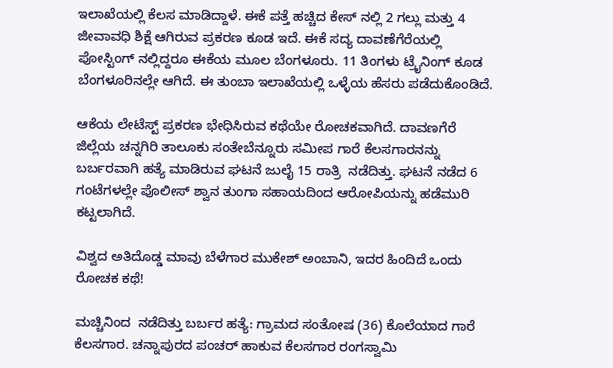ಇಲಾಖೆಯಲ್ಲಿ ಕೆಲಸ ಮಾಡಿದ್ದಾಳೆ. ಈಕೆ ಪತ್ತೆ ಹಚ್ಚಿದ ಕೇಸ್‌ ನಲ್ಲಿ 2 ಗಲ್ಲು ಮತ್ತು 4 ಜೀವಾವಧಿ ಶಿಕ್ಷೆ ಆಗಿರುವ ಪ್ರಕರಣ ಕೂಡ ಇದೆ. ಈಕೆ ಸದ್ಯ ದಾವಣೆಗೆರೆಯಲ್ಲಿ ಪೋಸ್ಟಿಂಗ್ ನಲ್ಲಿದ್ದರೂ ಈಕೆಯ ಮೂಲ ಬೆಂಗಳೂರು. 11 ತಿಂಗಳು ಟ್ರೈನಿಂಗ್ ಕೂಡ ಬೆಂಗಳೂರಿನಲ್ಲೇ ಆಗಿದೆ. ಈ ತುಂಬಾ ಇಲಾಖೆಯಲ್ಲಿ ಒಳ್ಳೆಯ ಹೆಸರು ಪಡೆದುಕೊಂಡಿದೆ.

ಆಕೆಯ ಲೇಟೆಸ್ಟ್ ಪ್ರಕರಣ ಭೇಧಿಸಿರುವ ಕಥೆಯೇ ರೋಚಕವಾಗಿದೆ. ದಾವಣಗೆರೆ ಜಿಲ್ಲೆಯ ಚನ್ನಗಿರಿ ತಾಲೂಕು ಸಂತೇಬೆನ್ನೂರು ಸಮೀಪ ಗಾರೆ ಕೆಲಸಗಾರನನ್ನು ಬರ್ಬರವಾಗಿ ಹತ್ಯೆ ಮಾಡಿರುವ ಘಟನೆ ಜುಲೈ 15 ರಾತ್ರಿ  ನಡೆದಿತ್ತು. ಘಟನೆ ನಡೆದ 6 ಗಂಟೆಗಳಲ್ಲೇ ಪೊಲೀಸ್ ಶ್ವಾನ ತುಂಗಾ ಸಹಾಯದಿಂದ ಆರೋಪಿಯನ್ನು ಹಡೆಮುರಿ  ಕಟ್ಟಲಾಗಿದೆ.

ವಿಶ್ವದ ಅತಿದೊಡ್ಡ ಮಾವು ಬೆಳೆಗಾರ ಮುಕೇಶ್ ಅಂಬಾನಿ, ಇದರ ಹಿಂದಿದೆ ಒಂದು ರೋಚಕ ಕಥೆ!

ಮಚ್ಚಿನಿಂದ  ನಡೆದಿತ್ತು ಬರ್ಬರ ಹತ್ಯೆ: ಗ್ರಾಮದ ಸಂತೋಷ (36) ಕೊಲೆಯಾದ ಗಾರೆ ಕೆಲಸಗಾರ. ಚನ್ನಾಪುರದ ಪಂಚರ್ ಹಾಕುವ ಕೆಲಸಗಾರ ರಂಗಸ್ವಾಮಿ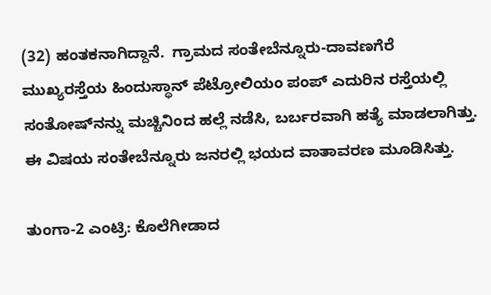(32) ಹಂತಕನಾಗಿದ್ದಾನೆ.  ಗ್ರಾಮದ ಸಂತೇಬೆನ್ನೂರು-ದಾವಣಗೆರೆ ಮುಖ್ಯರಸ್ತೆಯ ಹಿಂದುಸ್ಥಾನ್‌ ಪೆಟ್ರೋಲಿಯಂ ಪಂಪ್ ಎದುರಿನ ರಸ್ತೆಯಲ್ಲಿ ಸಂತೋಷ್‌ನನ್ನು ಮಚ್ಚಿನಿಂದ ಹಲ್ಲೆ ನಡೆಸಿ, ಬರ್ಬರವಾಗಿ ಹತ್ಯೆ ಮಾಡಲಾಗಿತ್ತು. ಈ ವಿಷಯ ಸಂತೇಬೆನ್ನೂರು ಜನರಲ್ಲಿ ಭಯದ ವಾತಾವರಣ ಮೂಡಿಸಿತ್ತು.

ತುಂಗಾ-2 ಎಂಟ್ರಿ: ಕೊಲೆಗೀಡಾದ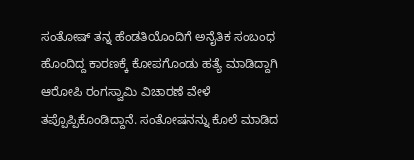ಸಂತೋಷ್ ತನ್ನ ಹೆಂಡತಿಯೊಂದಿಗೆ ಅನೈತಿಕ ಸಂಬಂಧ ಹೊಂದಿದ್ದ ಕಾರಣಕ್ಕೆ ಕೋಪಗೊಂಡು ಹತ್ಯೆ ಮಾಡಿದ್ದಾಗಿ ಆರೋಪಿ ರಂಗಸ್ವಾಮಿ ವಿಚಾರಣೆ ವೇಳೆ ತಪ್ಪೊಪ್ಪಿಕೊಂಡಿದ್ದಾನೆ. ಸಂತೋಷನನ್ನು ಕೊಲೆ ಮಾಡಿದ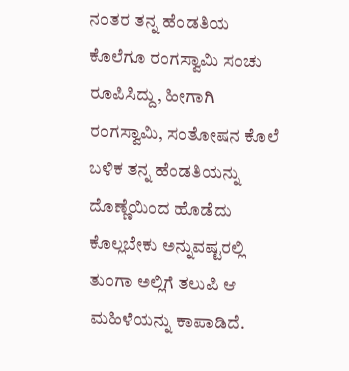ನಂತರ ತನ್ನ ಹೆಂಡತಿಯ ಕೊಲೆಗೂ ರಂಗಸ್ವಾಮಿ ಸಂಚು ರೂಪಿಸಿದ್ದು, ಹೀಗಾಗಿ ರಂಗಸ್ವಾಮಿ, ಸಂತೋಷನ ಕೊಲೆ ಬಳಿಕ ತನ್ನ ಹೆಂಡತಿಯನ್ನು ದೊಣ್ಣೆಯಿಂದ ಹೊಡೆದು ಕೊಲ್ಲಬೇಕು ಅನ್ನುವಷ್ಟರಲ್ಲಿ ತುಂಗಾ ಅಲ್ಲಿಗೆ ತಲುಪಿ ಆ ಮಹಿಳೆಯನ್ನು ಕಾಪಾಡಿದೆ.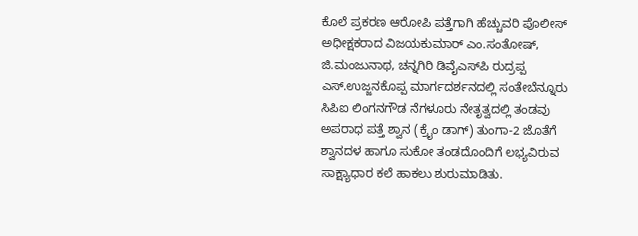ಕೊಲೆ ಪ್ರಕರಣ ಆರೋಪಿ ಪತ್ತೆಗಾಗಿ ಹೆಚ್ಚುವರಿ ಪೊಲೀಸ್ ಅಧೀಕ್ಷಕರಾದ ವಿಜಯಕುಮಾರ್ ಎಂ.ಸಂತೋಷ್, ಜಿ.ಮಂಜುನಾಥ, ಚನ್ನಗಿರಿ ಡಿವೈಎಸ್‌ಪಿ ರುದ್ರಪ್ಪ ಎಸ್.ಉಜ್ಜನಕೊಪ್ಪ ಮಾರ್ಗದರ್ಶನದಲ್ಲಿ ಸಂತೇಬೆನ್ನೂರು ಸಿಪಿಐ ಲಿಂಗನಗೌಡ ನೆಗಳೂರು ನೇತೃತ್ವದಲ್ಲಿ ತಂಡವು ಅಪರಾಧ ಪತ್ತೆ ಶ್ವಾನ (ಕ್ರೈಂ ಡಾಗ್) ತುಂಗಾ-2 ಜೊತೆಗೆ ಶ್ವಾನದಳ ಹಾಗೂ ಸುಕೋ ತಂಡದೊಂದಿಗೆ ಲಭ್ಯವಿರುವ ಸಾಕ್ಷ್ಯಾಧಾರ ಕಲೆ ಹಾಕಲು ಶುರುಮಾಡಿತು.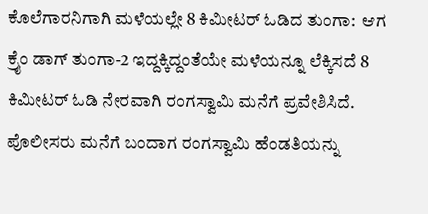ಕೊಲೆಗಾರನಿಗಾಗಿ ಮಳೆಯಲ್ಲೇ 8 ಕಿಮೀಟರ್ ಓಡಿದ ತುಂಗಾ:  ಆಗ ಕ್ರೈಂ ಡಾಗ್ ತುಂಗಾ-2 ಇದ್ದಕ್ಕಿದ್ದಂತೆಯೇ ಮಳೆಯನ್ನೂ ಲೆಕ್ಕಿಸದೆ 8 ಕಿಮೀಟರ್ ಓಡಿ ನೇರವಾಗಿ ರಂಗಸ್ವಾಮಿ ಮನೆಗೆ ಪ್ರವೇಶಿಸಿದೆ. ಪೊಲೀಸರು ಮನೆಗೆ ಬಂದಾಗ ರಂಗಸ್ವಾಮಿ ಹೆಂಡತಿಯನ್ನು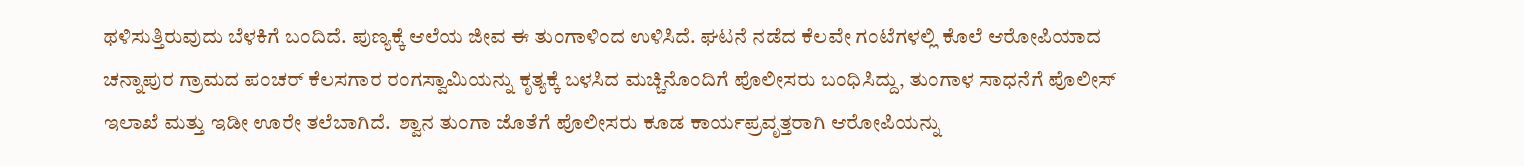ಥಳಿಸುತ್ತಿರುವುದು ಬೆಳಕಿಗೆ ಬಂದಿದೆ. ಪುಣ್ಯಕ್ಕೆ ಆಲೆಯ ಜೀವ ಈ ತುಂಗಾಳಿಂದ ಉಳಿಸಿದೆ. ಘಟನೆ ನಡೆದ ಕೆಲವೇ ಗಂಟೆಗಳಲ್ಲಿ ಕೊಲೆ ಆರೋಪಿಯಾದ ಚನ್ನಾಪುರ ಗ್ರಾಮದ ಪಂಚರ್ ಕೆಲಸಗಾರ ರಂಗಸ್ವಾಮಿಯನ್ನು ಕೃತ್ಯಕ್ಕೆ ಬಳಸಿದ ಮಚ್ಚಿನೊಂದಿಗೆ ಪೊಲೀಸರು ಬಂಧಿಸಿದ್ದು, ತುಂಗಾಳ ಸಾಧನೆಗೆ ಪೊಲೀಸ್‌ ಇಲಾಖೆ ಮತ್ತು ಇಡೀ ಊರೇ ತಲೆಬಾಗಿದೆ.  ಶ್ವಾನ ತುಂಗಾ ಜೊತೆಗೆ ಪೊಲೀಸರು ಕೂಡ ಕಾರ್ಯಪ್ರವೃತ್ತರಾಗಿ ಆರೋಪಿಯನ್ನು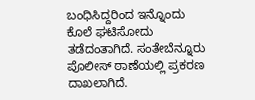ಬಂಧಿಸಿದ್ದರಿಂದ ಇನ್ನೊಂದು ಕೊಲೆ ಘಟಿಸೋದು ತಡೆದಂತಾಗಿದೆ. ಸಂತೇಬೆನ್ನೂರು ಪೊಲೀಸ್ ಠಾಣೆಯಲ್ಲಿ ಪ್ರಕರಣ ದಾಖಲಾಗಿದೆ.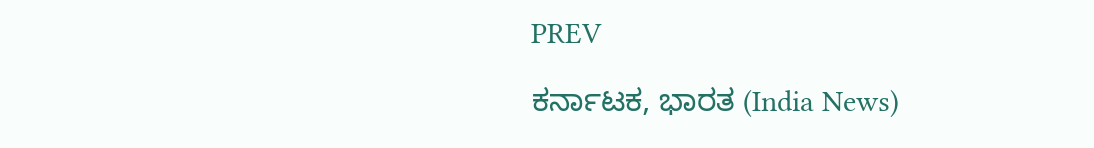PREV

ಕರ್ನಾಟಕ, ಭಾರತ (India News)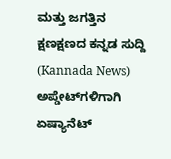ಮತ್ತು ಜಗತ್ತಿನ ಕ್ಷಣಕ್ಷಣದ ಕನ್ನಡ ಸುದ್ದಿ (Kannada News) ಅಪ್ಡೇಟ್‌ಗಳಿಗಾಗಿ ಏಷ್ಯಾನೆಟ್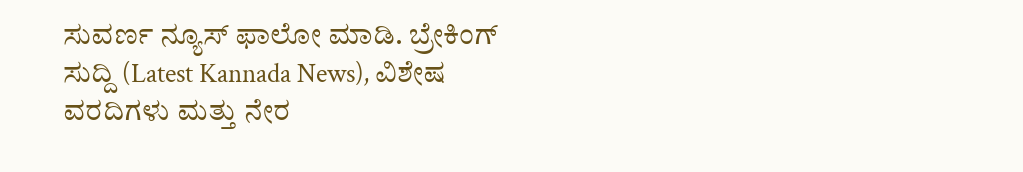ಸುವರ್ಣ ನ್ಯೂಸ್‌ ಫಾಲೋ ಮಾಡಿ. ಬ್ರೇಕಿಂಗ್ ಸುದ್ದಿ (Latest Kannada News), ವಿಶೇಷ ವರದಿಗಳು ಮತ್ತು ನೇರ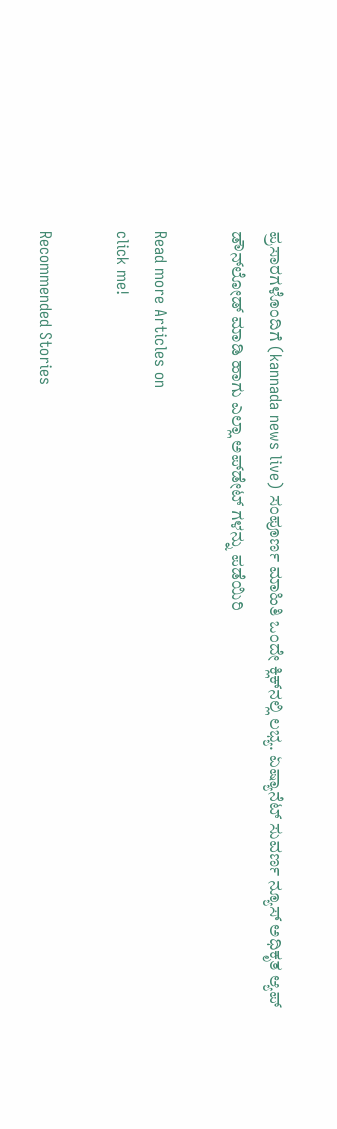ಪ್ರಸಾರಗಳೊಂದಿಗೆ (kannada news live) ಸಂಪೂರ್ಣ ಮಾಹಿತಿ ಒಂದೇ ಕ್ಲಿಕ್‌ನಲ್ಲಿ ಲಭ್ಯ. ಏಷ್ಯಾನೆಟ್ ಸುವರ್ಣ ನ್ಯೂಸ್ ಅಧಿಕೃತ ಆ್ಯಪ್ ಡೌನ್‌ಲೋಡ್ ಮಾಡಿ ಹಾಗು ಎಲ್ಲಾ ಅಪ್‌ಡೇಟ್ ಗಳನ್ನು ಪಡೆಯಿರಿ

Read more Articles on
click me!

Recommended Stories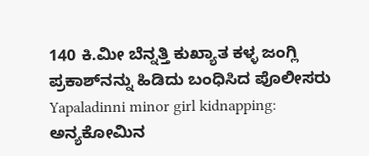140 ಕಿ.ಮೀ ಬೆನ್ನತ್ತಿ ಕುಖ್ಯಾತ ಕಳ್ಳ ಜಂಗ್ಲಿ ಪ್ರಕಾಶ್‌ನನ್ನು ಹಿಡಿದು ಬಂಧಿಸಿದ ಪೊಲೀಸರು
Yapaladinni minor girl kidnapping: ಅನ್ಯಕೋಮಿನ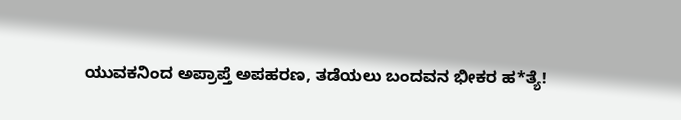ಯುವಕನಿಂದ ಅಪ್ರಾಪ್ತೆ ಅಪಹರಣ, ತಡೆಯಲು ಬಂದವನ ಭೀಕರ ಹ*ತ್ಯೆ!